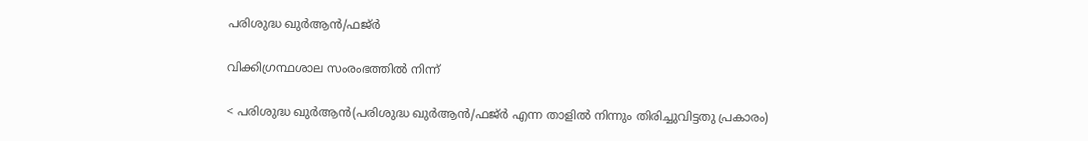പരിശുദ്ധ ഖുര്‍ആന്‍/ഫജ്‌ര്‍

വിക്കിഗ്രന്ഥശാല സംരംഭത്തില്‍ നിന്ന്

< പരിശുദ്ധ ഖുര്‍ആന്‍(പരിശുദ്ധ ഖുര്‍ആന്‍/ഫജ്ര്‍ എന്ന താളില്‍ നിന്നും തിരിച്ചുവിട്ടതു പ്രകാരം)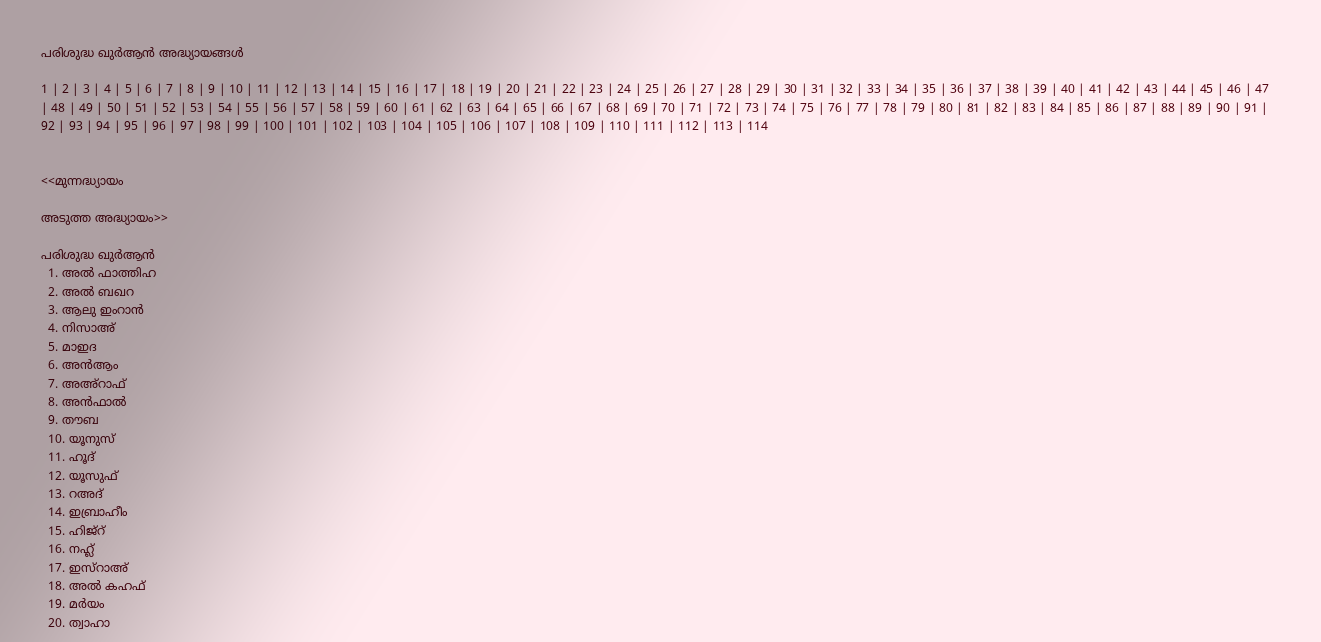പരിശുദ്ധ ഖുര്‍ആന്‍ അദ്ധ്യായങ്ങള്‍

1 | 2 | 3 | 4 | 5 | 6 | 7 | 8 | 9 | 10 | 11 | 12 | 13 | 14 | 15 | 16 | 17 | 18 | 19 | 20 | 21 | 22 | 23 | 24 | 25 | 26 | 27 | 28 | 29 | 30 | 31 | 32 | 33 | 34 | 35 | 36 | 37 | 38 | 39 | 40 | 41 | 42 | 43 | 44 | 45 | 46 | 47 | 48 | 49 | 50 | 51 | 52 | 53 | 54 | 55 | 56 | 57 | 58 | 59 | 60 | 61 | 62 | 63 | 64 | 65 | 66 | 67 | 68 | 69 | 70 | 71 | 72 | 73 | 74 | 75 | 76 | 77 | 78 | 79 | 80 | 81 | 82 | 83 | 84 | 85 | 86 | 87 | 88 | 89 | 90 | 91 | 92 | 93 | 94 | 95 | 96 | 97 | 98 | 99 | 100 | 101 | 102 | 103 | 104 | 105 | 106 | 107 | 108 | 109 | 110 | 111 | 112 | 113 | 114


<<മുന്നദ്ധ്യായം

അടുത്ത അദ്ധ്യായം>>

പരിശുദ്ധ ഖുര്‍ആന്‍
  1. അല്‍ ഫാത്തിഹ
  2. അല്‍ ബഖറ
  3. ആലു ഇംറാന്‍
  4. നിസാഅ്
  5. മാഇദ
  6. അന്‍ആം
  7. അഅ്റാഫ്
  8. അന്‍ഫാല്‍
  9. തൗബ
  10. യൂനുസ്
  11. ഹൂദ്
  12. യൂസുഫ്
  13. റഅദ്
  14. ഇബ്രാഹീം
  15. ഹിജ്റ്
  16. നഹ്ല്‍
  17. ഇസ്റാഅ്
  18. അല്‍ കഹഫ്
  19. മര്‍യം
  20. ത്വാഹാ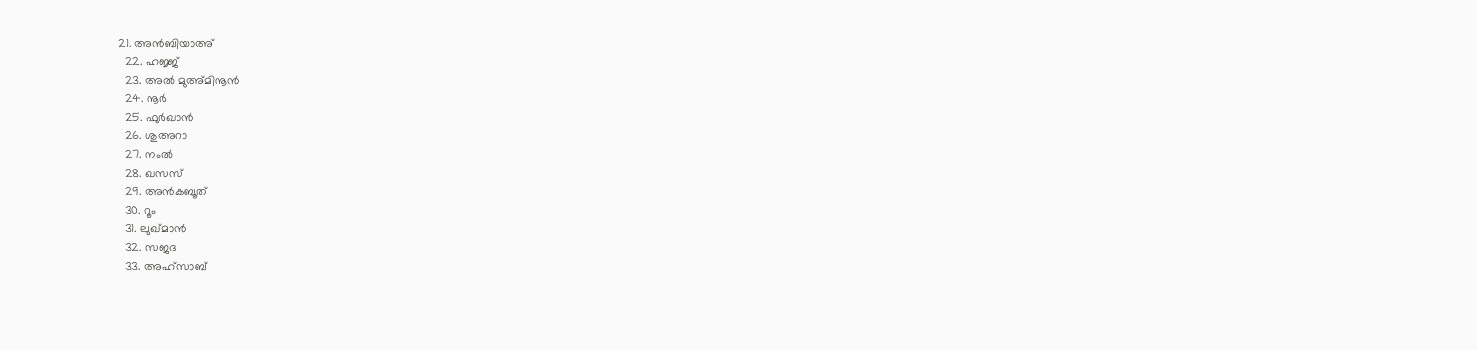21. അന്‍ബിയാഅ്
  22. ഹജ്ജ്
  23. അല്‍ മുഅ്മിനൂന്‍
  24. നൂര്‍
  25. ഫുര്‍ഖാന്‍
  26. ശുഅറാ
  27. നംല്‍
  28. ഖസസ്
  29. അന്‍‌കബൂത്
  30. റൂം
  31. ലുഖ്‌മാന്‍
  32. സജദ
  33. അഹ്സാബ്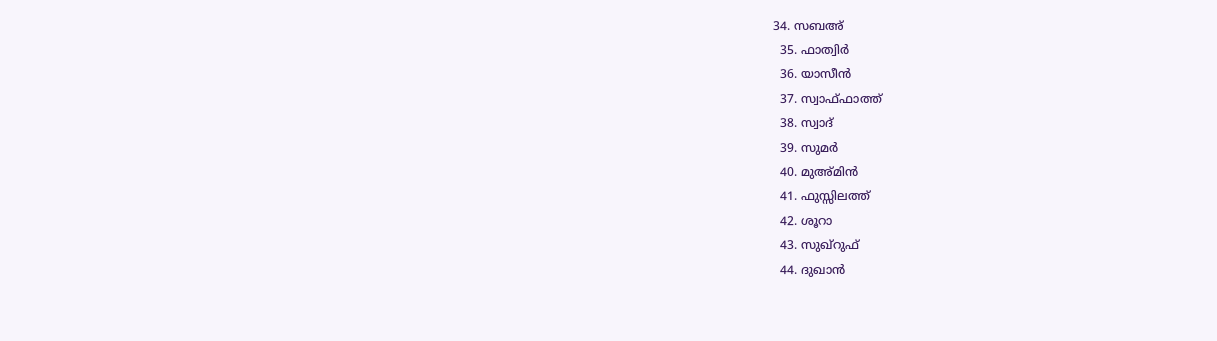34. സബഅ്
  35. ഫാത്വിര്‍
  36. യാസീന്‍
  37. സ്വാഫ്ഫാത്ത്
  38. സ്വാദ്
  39. സുമര്‍
  40. മുഅ്മിന്‍
  41. ഫുസ്സിലത്ത്
  42. ശൂറാ
  43. സുഖ്റുഫ്
  44. ദുഖാന്‍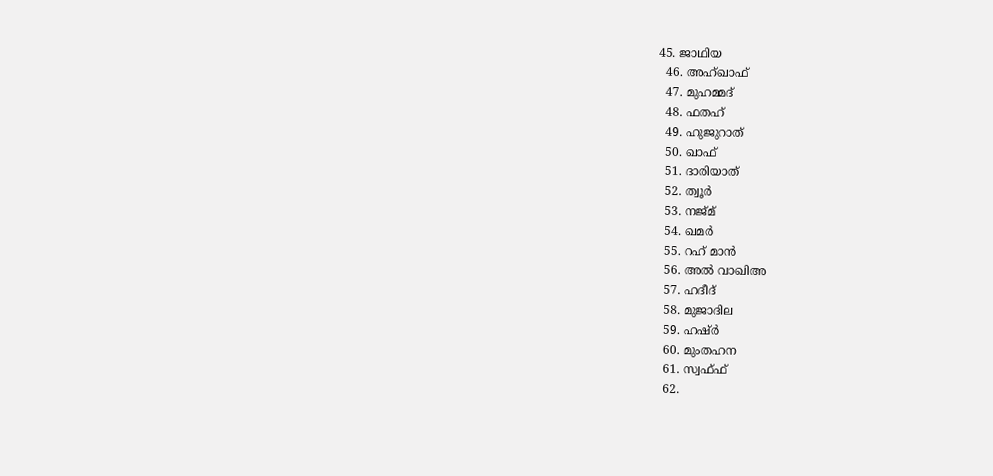45. ജാഥിയ
  46. അഹ്ഖാഫ്
  47. മുഹമ്മദ്
  48. ഫതഹ്
  49. ഹുജുറാത്
  50. ഖാഫ്
  51. ദാരിയാത്
  52. ത്വൂര്‍
  53. നജ്മ്
  54. ഖമര്‍
  55. റഹ് മാന്‍
  56. അല്‍ വാഖിഅ
  57. ഹദീദ്
  58. മുജാദില
  59. ഹഷ്ര്‍
  60. മുംതഹന
  61. സ്വഫ്ഫ്
  62.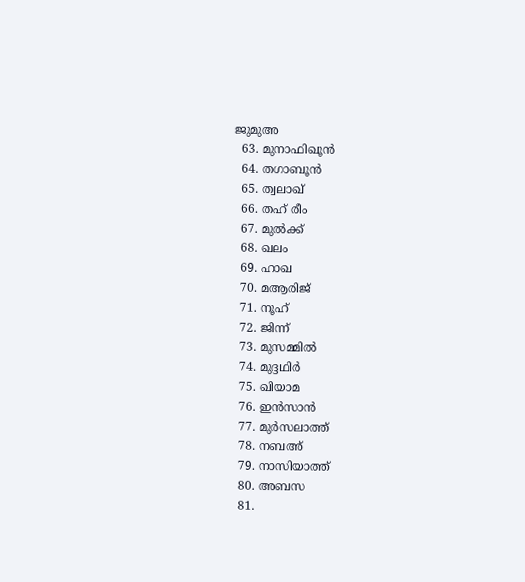ജുമുഅ
  63. മുനാഫിഖൂന്‍
  64. തഗാബൂന്‍
  65. ത്വലാഖ്
  66. തഹ് രീം
  67. മുല്‍ക്ക്
  68. ഖലം
  69. ഹാഖ
  70. മആരിജ്
  71. നൂഹ്
  72. ജിന്ന്
  73. മുസമ്മില്‍
  74. മുദ്ദഥിര്‍
  75. ഖിയാമ
  76. ഇന്‍സാന്‍
  77. മുര്‍സലാത്ത്
  78. നബഅ്
  79. നാസിയാത്ത്
  80. അബസ
  81.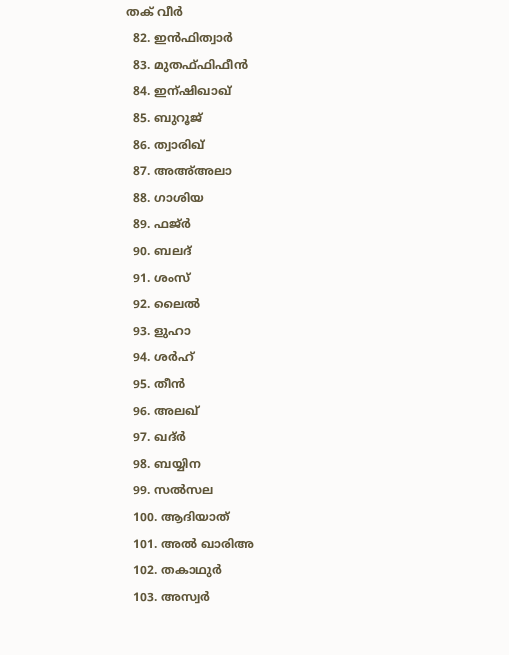തക് വീര്‍
  82. ഇന്‍ഫിത്വാര്‍
  83. മുതഫ്ഫിഫീന്‍
  84. ഇന്ഷിഖാഖ്
  85. ബുറൂജ്
  86. ത്വാരിഖ്
  87. അഅ്അലാ
  88. ഗാശിയ
  89. ഫജ്ര്‍
  90. ബലദ്
  91. ശംസ്
  92. ലൈല്‍
  93. ളുഹാ
  94. ശര്‍ഹ്
  95. തീന്‍
  96. അലഖ്
  97. ഖദ്ര്‍
  98. ബയ്യിന
  99. സല്‍സല
  100. ആദിയാത്
  101. അല്‍ ഖാരിഅ
  102. തകാഥുര്‍
  103. അസ്വര്‍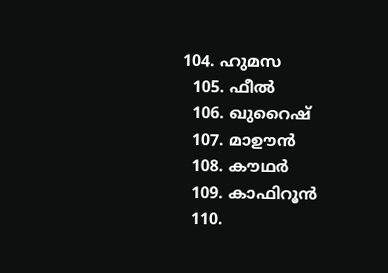104. ഹുമസ
  105. ഫീല്‍
  106. ഖുറൈഷ്
  107. മാഊന്‍
  108. കൗഥര്‍
  109. കാഫിറൂന്‍
  110.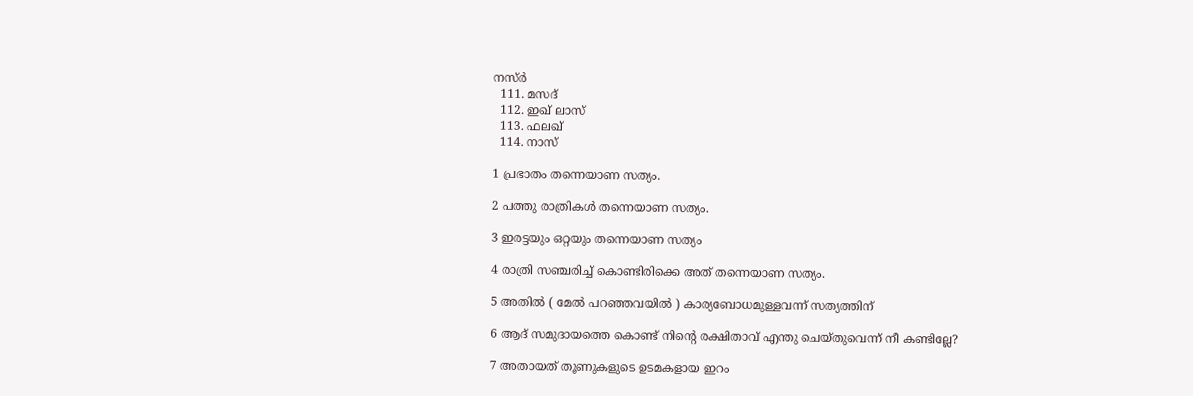നസ്ര്‍
  111. മസദ്
  112. ഇഖ് ലാസ്
  113. ഫലഖ്
  114. നാസ്

1 പ്രഭാതം തന്നെയാണ സത്യം.

2 പത്തു രാത്രികള്‍ തന്നെയാണ സത്യം.

3 ഇരട്ടയും ഒറ്റയും തന്നെയാണ സത്യം

4 രാത്രി സഞ്ചരിച്ച്‌ കൊണ്ടിരിക്കെ അത്‌ തന്നെയാണ സത്യം.

5 അതില്‍ ( മേല്‍ പറഞ്ഞവയില്‍ ) കാര്യബോധമുള്ളവന്ന്‌ സത്യത്തിന്‌

6 ആദ്‌ സമുദായത്തെ കൊണ്ട്‌ നിന്‍റെ രക്ഷിതാവ്‌ എന്തു ചെയ്തുവെന്ന്‌ നീ കണ്ടില്ലേ?

7 അതായത്‌ തൂണുകളുടെ ഉടമകളായ ഇറം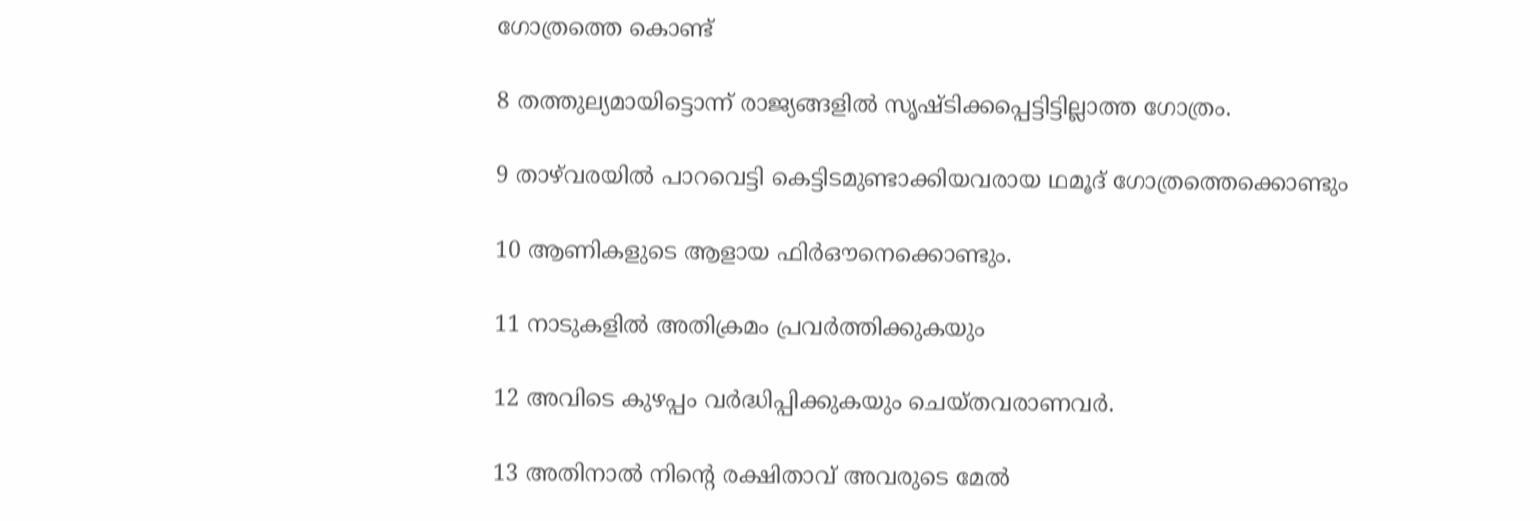ഗോത്രത്തെ കൊണ്ട്‌

8 തത്തുല്യമായിട്ടൊന്ന്‌ രാജ്യങ്ങളില്‍ സൃഷ്ടിക്കപ്പെട്ടിട്ടില്ലാത്ത ഗോത്രം.

9 താഴ്‌വരയില്‍ പാറവെട്ടി കെട്ടിടമുണ്ടാക്കിയവരായ ഥമൂദ്‌ ഗോത്രത്തെക്കൊണ്ടും

10 ആണികളുടെ ആളായ ഫിര്‍ഔനെക്കൊണ്ടും.

11 നാടുകളില്‍ അതിക്രമം പ്രവര്‍ത്തിക്കുകയും

12 അവിടെ കുഴപ്പം വര്‍ദ്ധിപ്പിക്കുകയും ചെയ്തവരാണവര്‍.

13 അതിനാല്‍ നിന്‍റെ രക്ഷിതാവ്‌ അവരുടെ മേല്‍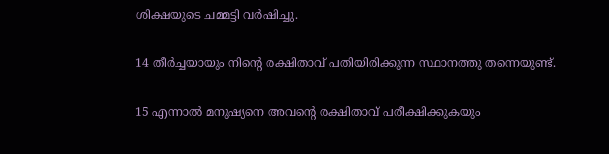ശിക്ഷയുടെ ചമ്മട്ടി വര്‍ഷിച്ചു.

14 തീര്‍ച്ചയായും നിന്‍റെ രക്ഷിതാവ്‌ പതിയിരിക്കുന്ന സ്ഥാനത്തു തന്നെയുണ്ട്‌.

15 എന്നാല്‍ മനുഷ്യനെ അവന്‍റെ രക്ഷിതാവ്‌ പരീക്ഷിക്കുകയും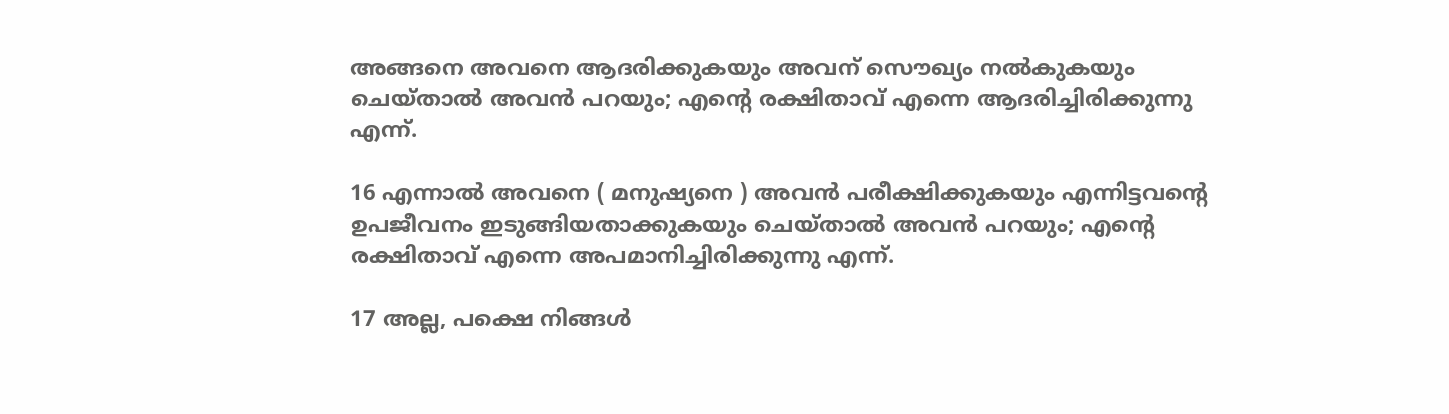അങ്ങനെ അവനെ ആദരിക്കുകയും അവന്‌ സൌഖ്യം നല്‍കുകയും ചെയ്താല്‍ അവന്‍ പറയും; എന്‍റെ രക്ഷിതാവ്‌ എന്നെ ആദരിച്ചിരിക്കുന്നു എന്ന്‌.

16 എന്നാല്‍ അവനെ ( മനുഷ്യനെ ) അവന്‍ പരീക്ഷിക്കുകയും എന്നിട്ടവന്‍റെ ഉപജീവനം ഇടുങ്ങിയതാക്കുകയും ചെയ്താല്‍ അവന്‍ പറയും; എന്‍റെ രക്ഷിതാവ്‌ എന്നെ അപമാനിച്ചിരിക്കുന്നു എന്ന്‌.

17 അല്ല, പക്ഷെ നിങ്ങള്‍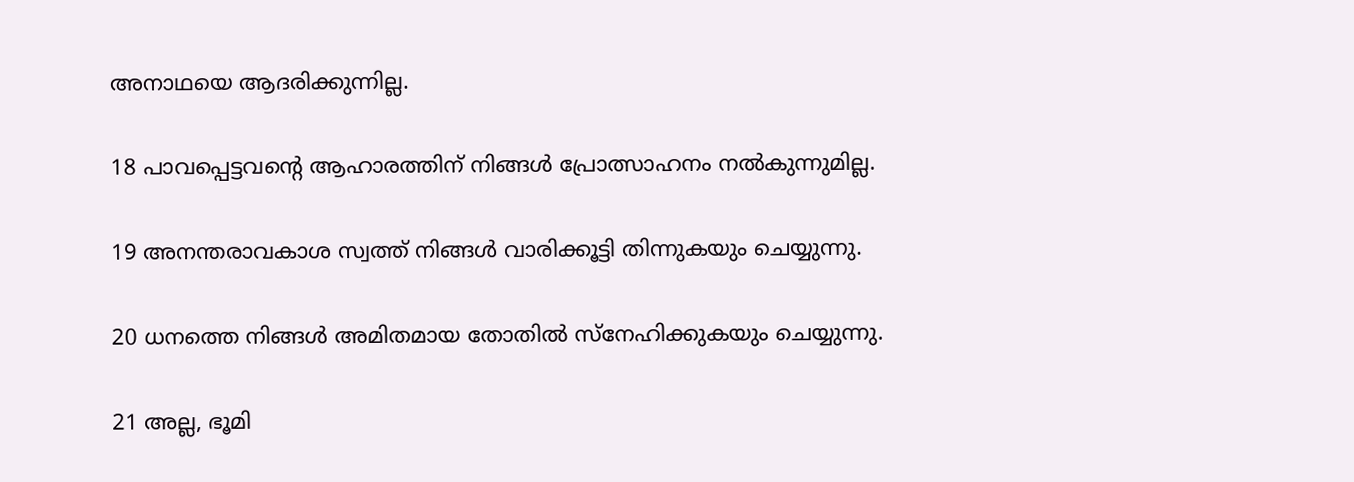അനാഥയെ ആദരിക്കുന്നില്ല.

18 പാവപ്പെട്ടവന്‍റെ ആഹാരത്തിന്‌ നിങ്ങള്‍ പ്രോത്സാഹനം നല്‍കുന്നുമില്ല.

19 അനന്തരാവകാശ സ്വത്ത്‌ നിങ്ങള്‍ വാരിക്കൂട്ടി തിന്നുകയും ചെയ്യുന്നു.

20 ധനത്തെ നിങ്ങള്‍ അമിതമായ തോതില്‍ സ്നേഹിക്കുകയും ചെയ്യുന്നു.

21 അല്ല, ഭൂമി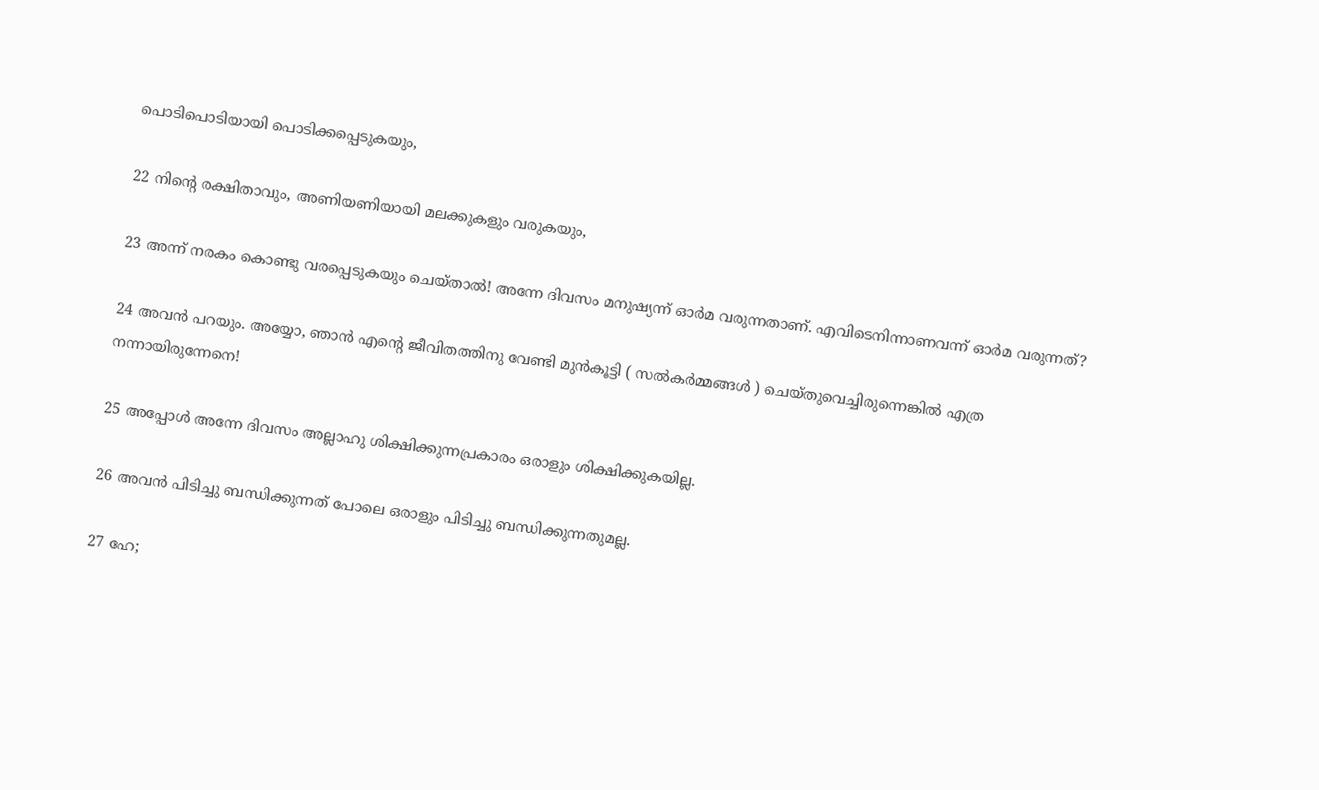പൊടിപൊടിയായി പൊടിക്കപ്പെടുകയും,

22 നിന്‍റെ രക്ഷിതാവും, അണിയണിയായി മലക്കുകളും വരുകയും,

23 അന്ന്‌ നരകം കൊണ്ടു വരപ്പെടുകയും ചെയ്താല്‍! അന്നേ ദിവസം മനുഷ്യന്ന്‌ ഓര്‍മ വരുന്നതാണ്‌. എവിടെനിന്നാണവന്ന്‌ ഓര്‍മ വരുന്നത്‌?

24 അവന്‍ പറയും. അയ്യോ, ഞാന്‍ എന്‍റെ ജീവിതത്തിനു വേണ്ടി മുന്‍കൂട്ടി ( സല്‍കര്‍മ്മങ്ങള്‍ ) ചെയ്തുവെച്ചിരുന്നെങ്കില്‍ എത്ര നന്നായിരുന്നേനെ!

25 അപ്പോള്‍ അന്നേ ദിവസം അല്ലാഹു ശിക്ഷിക്കുന്നപ്രകാരം ഒരാളും ശിക്ഷിക്കുകയില്ല.

26 അവന്‍ പിടിച്ചു ബന്ധിക്കുന്നത്‌ പോലെ ഒരാളും പിടിച്ചു ബന്ധിക്കുന്നതുമല്ല.

27 ഹേ;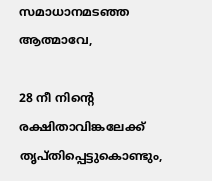സമാധാനമടഞ്ഞ ആത്മാവേ,

28 നീ നിന്‍റെ രക്ഷിതാവിങ്കലേക്ക്‌ തൃപ്തിപ്പെട്ടുകൊണ്ടും,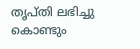തൃപ്തി ലഭിച്ചു കൊണ്ടും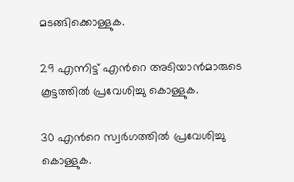മടങ്ങിക്കൊള്ളുക.

29 എന്നിട്ട്‌ എന്‍റെ അടിയാന്‍മാരുടെ കൂട്ടത്തില്‍ പ്രവേശിച്ചു കൊള്ളുക.

30 എന്‍റെ സ്വര്‍ഗത്തില്‍ പ്രവേശിച്ചു കൊള്ളുക.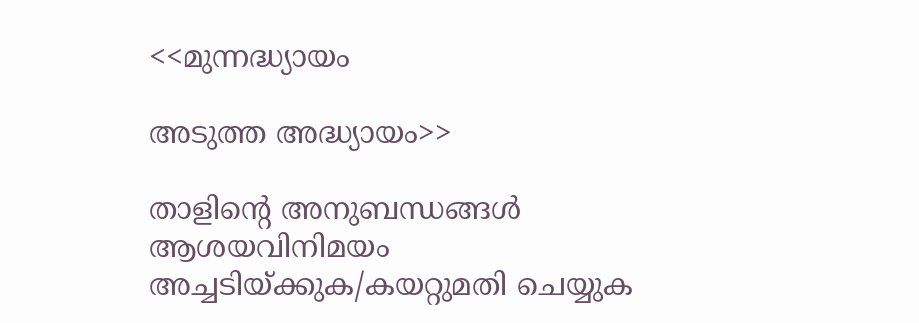<<മുന്നദ്ധ്യായം

അടുത്ത അദ്ധ്യായം>>

താളിന്റെ അനുബന്ധങ്ങള്‍
ആശയവിനിമയം
അച്ചടിയ്ക്കുക/കയറ്റുമതി ചെയ്യുക